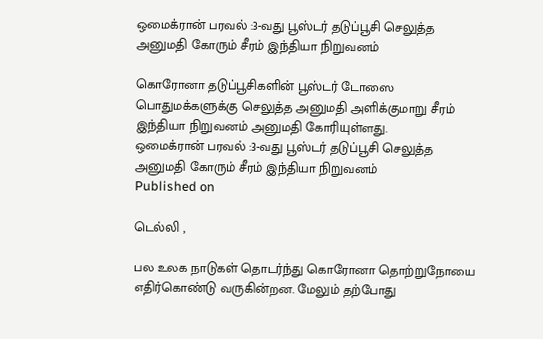ஒமைக்ரான் பரவல் :3-வது பூஸ்டர் தடுப்பூசி செலுத்த அனுமதி கோரும் சீரம் இந்தியா நிறுவனம்

கொரோனா தடுப்பூசிகளின் பூஸ்டர் டோஸை பொதுமக்களுக்கு செலுத்த அனுமதி அளிக்குமாறு சீரம் இந்தியா நிறுவனம் அனுமதி கோரியுள்ளது.
ஒமைக்ரான் பரவல் :3-வது பூஸ்டர் தடுப்பூசி செலுத்த அனுமதி கோரும் சீரம் இந்தியா நிறுவனம்
Published on

டெல்லி ,

பல உலக நாடுகள் தொடர்ந்து கொரோனா தொற்றுநோயை எதிர்கொண்டு வருகின்றன. மேலும் தற்போது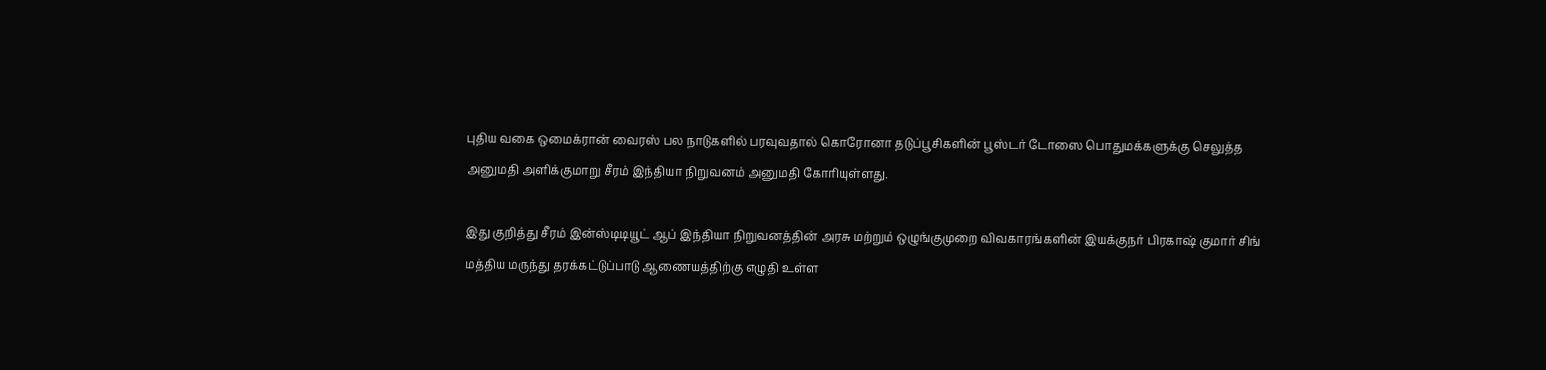புதிய வகை ஒமைக்ரான் வைரஸ் பல நாடுகளில் பரவுவதால் கொரோனா தடுப்பூசிகளின் பூஸ்டர் டோஸை பொதுமக்களுக்கு செலுத்த அனுமதி அளிக்குமாறு சீரம் இந்தியா நிறுவனம் அனுமதி கோரியுள்ளது.

இது குறித்து சீரம் இன்ஸ்டிடியூட் ஆப் இந்தியா நிறுவனத்தின் அரசு மற்றும் ஒழுங்குமுறை விவகாரங்களின் இயக்குநர் பிரகாஷ் குமார் சிங் மத்திய மருந்து தரக்கட்டுப்பாடு ஆணையத்திற்கு எழுதி உள்ள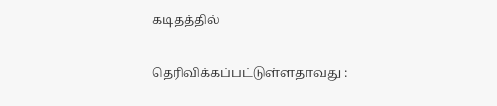கடிதத்தில்

தெரிவிக்கப்பட்டுள்ளதாவது :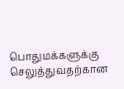பொதுமக்களுக்கு செலுத்துவதற்கான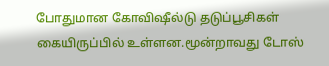போதுமான கோவிஷீல்டு தடுப்பூசிகள் கையிருப்பில் உள்ளன.மூன்றாவது டோஸ்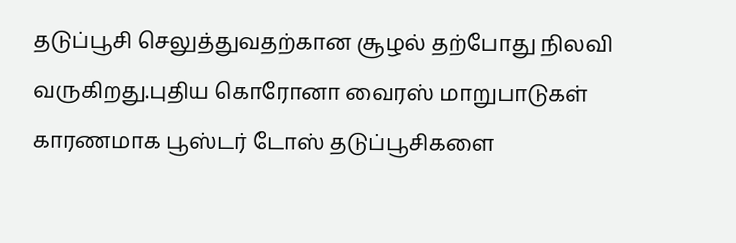தடுப்பூசி செலுத்துவதற்கான சூழல் தற்போது நிலவி வருகிறது.புதிய கொரோனா வைரஸ் மாறுபாடுகள் காரணமாக பூஸ்டர் டோஸ் தடுப்பூசிகளை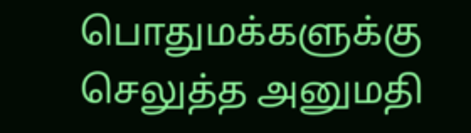பொதுமக்களுக்கு செலுத்த அனுமதி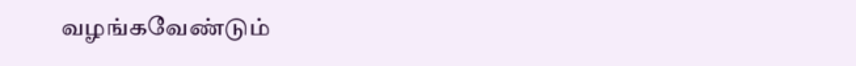வழங்கவேண்டும்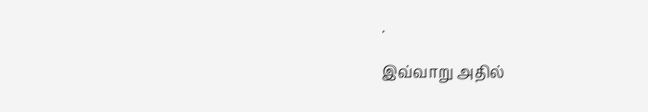.

இவ்வாறு அதில்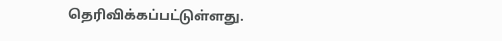தெரிவிக்கப்பட்டுள்ளது.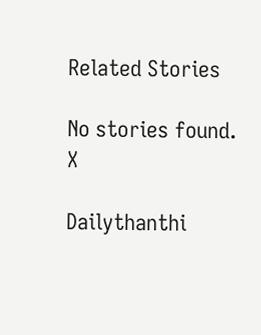Related Stories

No stories found.
X

Dailythanthi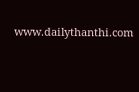www.dailythanthi.com